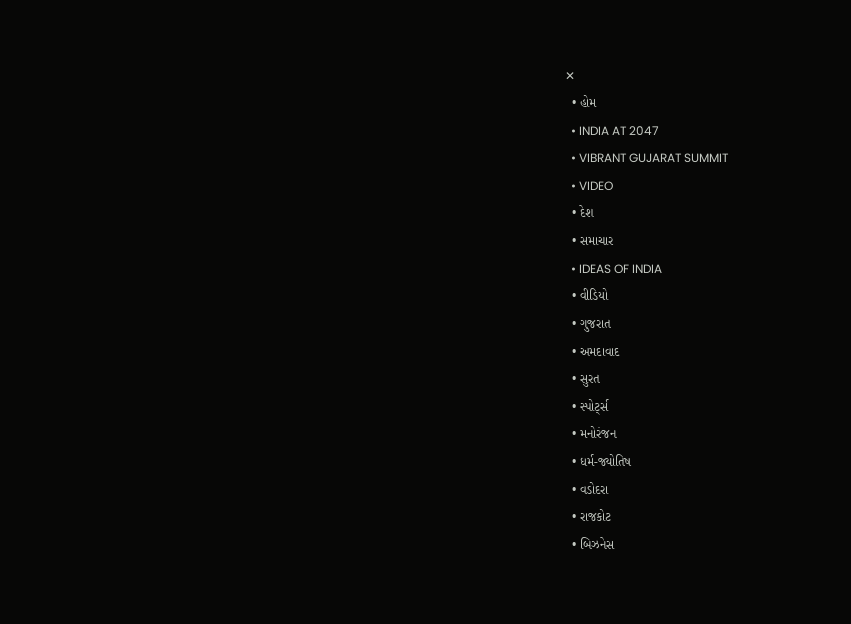✕
  • હોમ
  • INDIA AT 2047
  • VIBRANT GUJARAT SUMMIT
  • VIDEO
  • દેશ
  • સમાચાર
  • IDEAS OF INDIA
  • વીડિયો
  • ગુજરાત
  • અમદાવાદ
  • સુરત
  • સ્પોર્ટ્સ
  • મનોરંજન
  • ધર્મ-જ્યોતિષ
  • વડોદરા
  • રાજકોટ
  • બિઝનેસ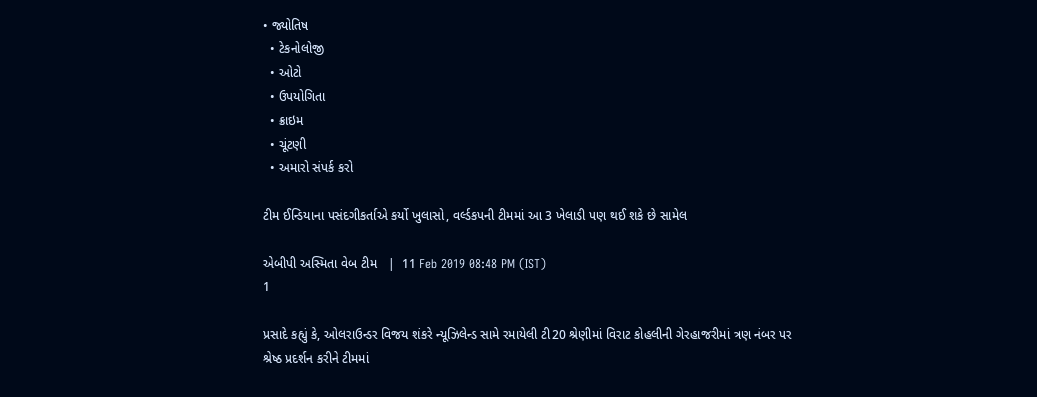• જ્યોતિષ
  • ટેકનોલોજી
  • ઓટો
  • ઉપયોગિતા
  • ક્રાઇમ
  • ચૂંટણી
  • અમારો સંપર્ક કરો

ટીમ ઈન્ડિયાના પસંદગીકર્તાએ કર્યો ખુલાસો, વર્લ્ડકપની ટીમમાં આ 3 ખેલાડી પણ થઈ શકે છે સામેલ

એબીપી અસ્મિતા વેબ ટીમ   |  11 Feb 2019 08:48 PM (IST)
1

પ્રસાદે કહ્યું કે, ઓલરાઉન્ડર વિજય શંકરે ન્યૂઝિલેન્ડ સામે રમાયેલી ટી20 શ્રેણીમાં વિરાટ કોહલીની ગેરહાજરીમાં ત્રણ નંબર પર શ્રેષ્ઠ પ્રદર્શન કરીને ટીમમાં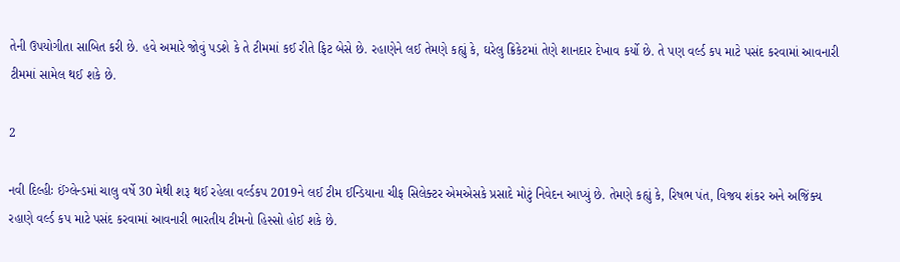તેની ઉપયોગીતા સાબિત કરી છે. હવે અમારે જોવું પડશે કે તે ટીમમાં કઈ રીતે ફિટ બેસે છે. રહાણેને લઈ તેમણે કહ્યું કે, ઘરેલુ ક્રિકેટમાં તેણે શાનદાર દેખાવ કર્યો છે. તે પણ વર્લ્ડ કપ માટે પસંદ કરવામાં આવનારી ટીમમાં સામેલ થઈ શકે છે.

2

નવી દિલ્હીઃ ઈંગ્લેન્ડમાં ચાલુ વર્ષે 30 મેથી શરૂ થઈ રહેલા વર્લ્ડકપ 2019ને લઈ ટીમ ઈન્ડિયાના ચીફ સિલેક્ટર એમએસકે પ્રસાદે મોટું નિવેદન આપ્યું છે. તેમણે કહ્યું કે, રિષભ પંત, વિજય શંકર અને અજિંક્ય રહાણે વર્લ્ડ કપ માટે પસંદ કરવામાં આવનારી ભારતીય ટીમનો હિસ્સો હોઈ શકે છે.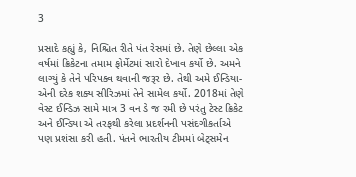3

પ્રસાદે કહ્યું કે, નિશ્ચિત રીતે પંત રેસમાં છે. તેણે છેલ્લા એક વર્ષમાં ક્રિકેટના તમામ ફોર્મેટમાં સારો દેખાવ કર્યો છે. અમને લાગ્યું કે તેને પરિપક્વ થવાની જરૂર છે. તેથી અમે ઈન્ડિયા-એની દરેક શક્ય સીરિઝમાં તેને સામેલ કર્યો. 2018માં તેણે વેસ્ટ ઈન્ડિઝ સામે માત્ર 3 વન ડે જ રમી છે પરંતુ ટેસ્ટ ક્રિકેટ અને ઈન્ડિયા એ તરફથી કરેલા પ્રદર્શનની પસંદગીકર્તાએ પણ પ્રશંસા કરી હતી. પંતને ભારતીય ટીમમાં બેટ્સમેન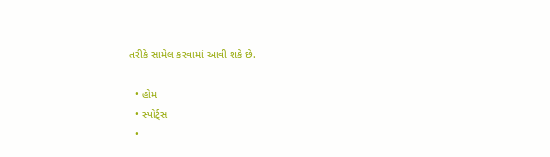તરીકે સામેલ કરવામાં આવી શકે છે.

  • હોમ
  • સ્પોર્ટ્સ
  •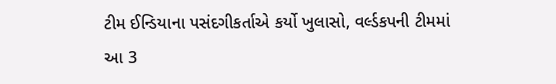ટીમ ઈન્ડિયાના પસંદગીકર્તાએ કર્યો ખુલાસો, વર્લ્ડકપની ટીમમાં આ 3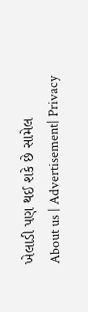ખેલાડી પણ થઈ શકે છે સામેલ
About us | Advertisement| Privacy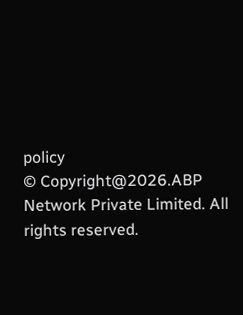policy
© Copyright@2026.ABP Network Private Limited. All rights reserved.